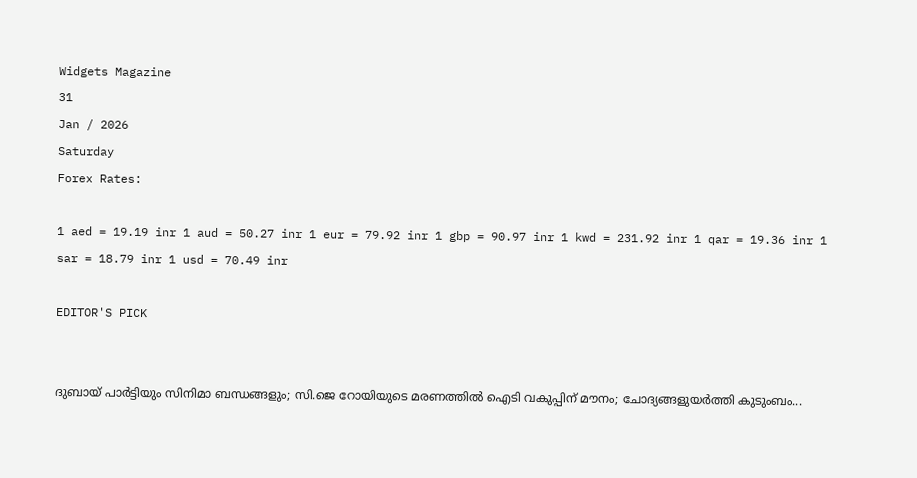Widgets Magazine
31
Jan / 2026
Saturday
Forex Rates:

1 aed = 19.19 inr 1 aud = 50.27 inr 1 eur = 79.92 inr 1 gbp = 90.97 inr 1 kwd = 231.92 inr 1 qar = 19.36 inr 1 sar = 18.79 inr 1 usd = 70.49 inr

EDITOR'S PICK


ദുബായ് പാർട്ടിയും സിനിമാ ബന്ധങ്ങളും; സി.ജെ റോയിയുടെ മരണത്തിൽ ഐടി വകുപ്പിന് മൗനം; ചോദ്യങ്ങളുയർത്തി കുടുംബം...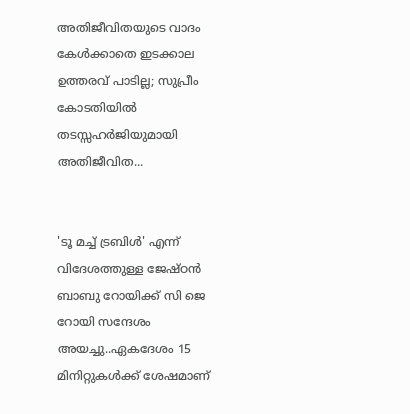അതിജീവിതയുടെ വാദം കേൾക്കാതെ ഇടക്കാല ഉത്തരവ് പാടില്ല; സുപ്രീം കോടതിയിൽ തടസ്സഹർജിയുമായി അതിജീവിത...


'ടൂ മച്ച് ട്രബിള്‍' എന്ന് വിദേശത്തുള്ള ജേഷ്ഠന്‍ ബാബു റോയിക്ക് സി ജെ റോയി സന്ദേശം അയച്ചു..ഏകദേശം 15 മിനിറ്റുകള്‍ക്ക് ശേഷമാണ്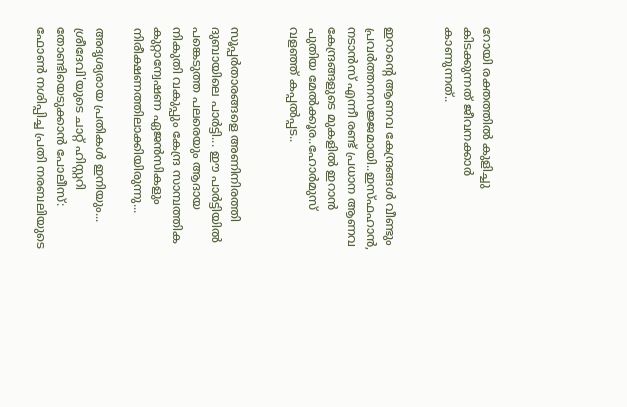റോയി രക്തത്തില്‍ കുളിച്ചു കിടക്കുന്നത് ജീവനക്കാര്‍ കാണുന്നത്..


ഇറാന്റെ ആണവ കേന്ദ്രങ്ങൾ വീണ്ടും പ്രവർത്തനസജ്ജമായി..ഇസ്ഫഹാൻ, നടാൻസ് എന്നീ രണ്ട് പ്രധാന ആണവ കേന്ദ്രങ്ങളുടെ മുകളിൽ ഇറാൻ പുതിയ മേൽക്കൂര..ഹോർമുസ് വളഞ്ഞ് കപ്പൽപ്പട..


സൂപ്പര്‍താരങ്ങളെ അണിനിരത്തി ദുബായിലെ പാര്‍ട്ടി... ഈ പാർട്ടിയിൽ പങ്കെടുത്ത പലരെയും ആദായ നികുതി വകുപ്പും കേന്ദ്ര സാമ്പത്തിക കുറ്റാന്വേഷണ ഏജൻസികളും നിരീക്ഷണത്തിലാക്കിയിരുന്നു...

അദൃശ്യരായ പ്രതികൾ ഇനിയും... ശ്രീദേവി'യുടെ ചാറ്റ് ഹിസ്റ്ററി തോണ്ടിയെടുക്കാൻ പോലീസ്: ഫോൺ നശിപ്പിച്ച പ്രതി നരബലിയുടെ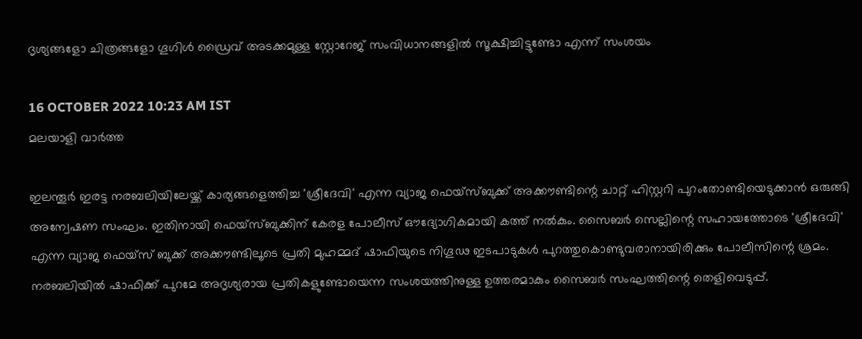ദൃശ്യങ്ങളോ ചിത്രങ്ങളോ ഗൂഗിള്‍ ഡ്രൈവ് അടക്കമുള്ള സ്റ്റോറേജ് സംവിധാനങ്ങളില്‍ സൂക്ഷിച്ചിട്ടുണ്ടോ എന്ന് സംശയം

16 OCTOBER 2022 10:23 AM IST
മലയാളി വാര്‍ത്ത

ഇലന്തൂർ ഇരട്ട നരബലിയിലേയ്ക്ക് കാര്യങ്ങളെത്തിച്ച 'ശ്രീദേവി' എന്ന വ്യാജ ഫെയ്സ്ബുക്ക് അക്കൗണ്ടിന്റെ ചാറ്റ് ഹിസ്റ്ററി പുറംതോണ്ടിയെടുക്കാൻ ഒരുങ്ങി അന്വേഷണ സംഘം. ഇതിനായി ഫെയ്സ്ബുക്കിന് കേരള പോലീസ് ഔദ്യോഗികമായി കത്ത് നല്‍കും. സൈബര്‍ സെല്ലിന്റെ സഹായത്തോടെ 'ശ്രീദേവി' എന്ന വ്യാജ ഫെയ്സ് ബുക്ക് അക്കൗണ്ടിലൂടെ പ്രതി മുഹമ്മദ് ഷാഫിയുടെ നിഗൂഢ ഇടപാടുകള്‍ പുറത്തുകൊണ്ടുവരാനായിരിക്കും പോലീസിന്റെ ശ്രമം. നരബലിയില്‍ ഷാഫിക്ക് പുറമേ അദൃശ്യരായ പ്രതികളുണ്ടോയെന്ന സംശയത്തിനുള്ള ഉത്തരമാകും സൈബര്‍ സംഘത്തിന്റെ തെളിവെടുപ്പ്.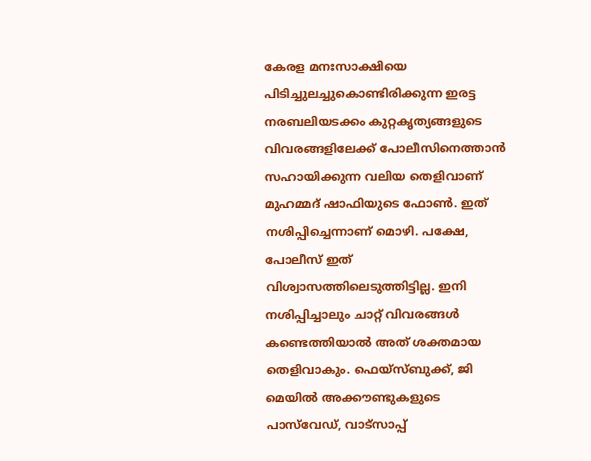കേരള മനഃസാക്ഷിയെ പിടിച്ചുലച്ചുകൊണ്ടിരിക്കുന്ന ഇരട്ട നരബലിയടക്കം കുറ്റകൃത്യങ്ങളുടെ വിവരങ്ങളിലേക്ക് പോലീസിനെത്താന്‍ സഹായിക്കുന്ന വലിയ തെളിവാണ് മുഹമ്മദ് ഷാഫിയുടെ ഫോണ്‍. ഇത് നശിപ്പിച്ചെന്നാണ് മൊഴി. പക്ഷേ, പോലീസ് ഇത് വിശ്വാസത്തിലെടുത്തിട്ടില്ല. ഇനി നശിപ്പിച്ചാലും ചാറ്റ് വിവരങ്ങള്‍ കണ്ടെത്തിയാല്‍ അത് ശക്തമായ തെളിവാകും. ഫെയ്സ്ബുക്ക്, ജി മെയില്‍ അക്കൗണ്ടുകളുടെ പാസ്‌വേഡ്, വാട്സാപ്പ്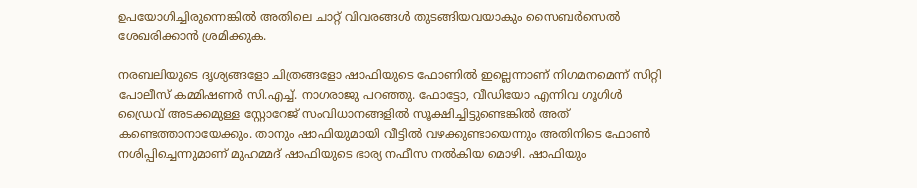ഉപയോഗിച്ചിരുന്നെങ്കില്‍ അതിലെ ചാറ്റ് വിവരങ്ങള്‍ തുടങ്ങിയവയാകും സൈബര്‍സെല്‍ ശേഖരിക്കാന്‍ ശ്രമിക്കുക.

നരബലിയുടെ ദൃശ്യങ്ങളോ ചിത്രങ്ങളോ ഷാഫിയുടെ ഫോണില്‍ ഇല്ലെന്നാണ് നിഗമനമെന്ന് സിറ്റി പോലീസ് കമ്മിഷണര്‍ സി.എച്ച്. നാഗരാജു പറഞ്ഞു. ഫോട്ടോ, വീഡിയോ എന്നിവ ഗൂഗിള്‍ ഡ്രൈവ് അടക്കമുള്ള സ്റ്റോറേജ് സംവിധാനങ്ങളില്‍ സൂക്ഷിച്ചിട്ടുണ്ടെങ്കില്‍ അത് കണ്ടെത്താനായേക്കും. താനും ഷാഫിയുമായി വീട്ടില്‍ വഴക്കുണ്ടായെന്നും അതിനിടെ ഫോണ്‍ നശിപ്പിച്ചെന്നുമാണ് മുഹമ്മദ് ഷാഫിയുടെ ഭാര്യ നഫീസ നല്‍കിയ മൊഴി. ഷാഫിയും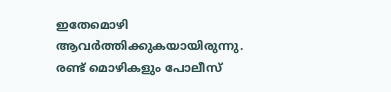ഇതേമൊഴി ആവര്‍ത്തിക്കുകയായിരുന്നു. രണ്ട് മൊഴികളും പോലീസ്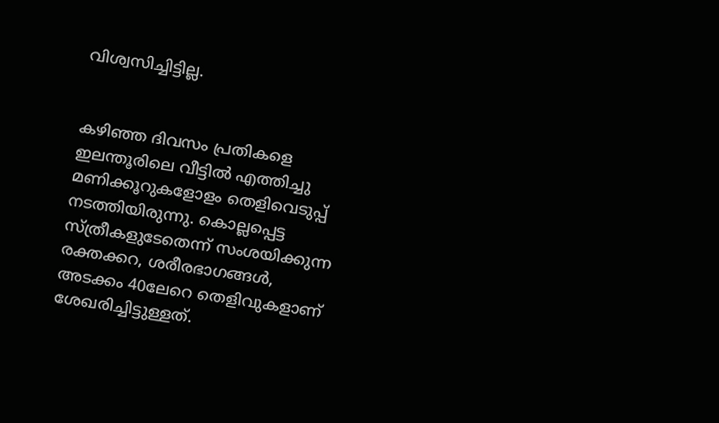വിശ്വസിച്ചിട്ടില്ല.


കഴിഞ്ഞ ദിവസം പ്രതികളെ ഇലന്തൂരിലെ വീട്ടിൽ എത്തിച്ചു മണിക്കൂറുകളോളം തെളിവെടുപ്പ് നടത്തിയിരുന്നു. കൊല്ലപ്പെട്ട സ്ത്രീകളുടേതെന്ന് സംശയിക്കുന്ന രക്തക്കറ, ശരീരഭാഗങ്ങൾ, അടക്കം 40ലേറെ തെളിവുകളാണ് ശേഖരിച്ചിട്ടുള്ളത്.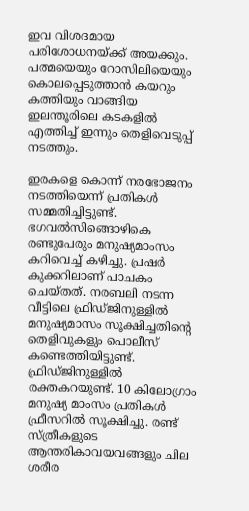ഇവ വിശദമായ പരിശോധനയ്ക്ക് അയക്കും. പത്മയെയും റോസിലിയെയും കൊലപ്പെടുത്താൻ കയറും കത്തിയും വാങ്ങിയ ഇലന്തൂരിലെ കടകളിൽ എത്തിച്ച് ഇന്നും തെളിവെടുപ്പ് നടത്തും.

ഇരകളെ കൊന്ന് നരഭോജനം നടത്തിയെന്ന് പ്രതികൾ സമ്മതിച്ചിട്ടുണ്ട്. ഭഗവൽസിങ്ങൊഴികെ രണ്ടുപേരും മനുഷ്യമാംസം കറിവെച്ച് കഴിച്ചു. പ്രഷർ കുക്കറിലാണ് പാചകം ചെയ്തത്. നരബലി നടന്ന വീട്ടിലെ ഫ്രിഡ്‍ജിനുള്ളില്‍ മനുഷ്യമാസം സൂക്ഷിച്ചതിന്‍റെ തെളിവുകളും പൊലീസ് കണ്ടെത്തിയിട്ടുണ്ട്. ഫ്രിഡ്ജിനുള്ളിൽ രക്തകറയുണ്ട്. 10 കിലോഗ്രാം മനുഷ്യ മാംസം പ്രതികള്‍ ഫ്രീസറിൽ സൂക്ഷിച്ചു. രണ്ട് സ്ത്രീകളുടെ ആന്തരികാവയവങ്ങളും ചില ശരീര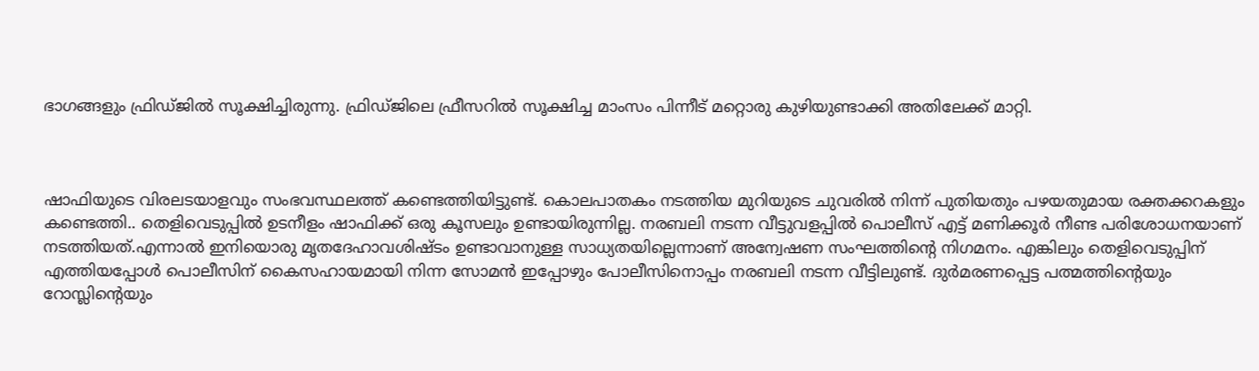ഭാഗങ്ങളും ഫ്രിഡ്ജിൽ സൂക്ഷിച്ചിരുന്നു. ഫ്രിഡ്ജിലെ ഫ്രീസറിൽ സൂക്ഷിച്ച മാംസം പിന്നീട് മറ്റൊരു കുഴിയുണ്ടാക്കി അതിലേക്ക് മാറ്റി.



ഷാഫിയുടെ വിരലടയാളവും സംഭവസ്ഥലത്ത് കണ്ടെത്തിയിട്ടുണ്ട്. കൊലപാതകം നടത്തിയ മുറിയുടെ ചുവരിൽ നിന്ന് പുതിയതും പഴയതുമായ രക്തക്കറകളും കണ്ടെത്തി.. തെളിവെടുപ്പിൽ ഉടനീളം ഷാഫിക്ക് ഒരു കൂസലും ഉണ്ടായിരുന്നില്ല. നരബലി നടന്ന വീട്ടുവളപ്പിൽ പൊലീസ് എട്ട് മണിക്കൂർ നീണ്ട പരിശോധനയാണ് നടത്തിയത്.എന്നാൽ ഇനിയൊരു മൃതദേഹാവശിഷ്ടം ഉണ്ടാവാനുള്ള സാധ്യതയില്ലെന്നാണ് അന്വേഷണ സംഘത്തിന്‍റെ നിഗമനം. എങ്കിലും തെളിവെടുപ്പിന് എത്തിയപ്പോൾ പൊലീസിന് കൈസഹായമായി നിന്ന സോമൻ ഇപ്പോഴും പോലീസിനൊപ്പം നരബലി നടന്ന വീട്ടിലുണ്ട്. ദുർമരണപ്പെട്ട പത്മത്തിന്റെയും റോസ്ലിന്റെയും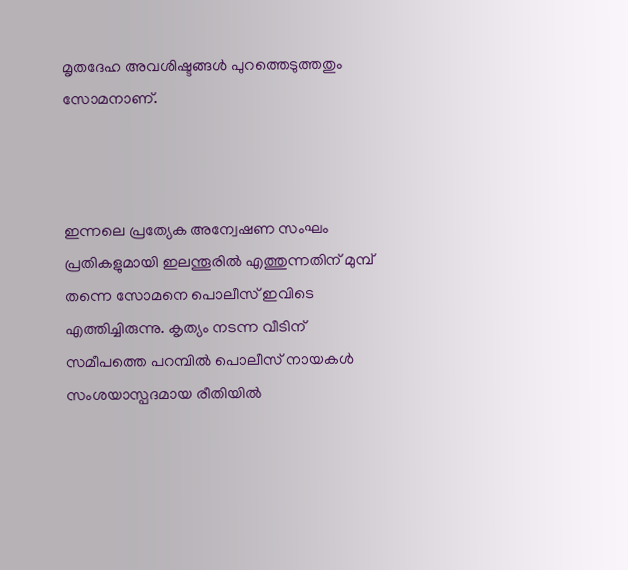മൃതദേഹ അവശിഷ്ടങ്ങൾ പുറത്തെടുത്തതും സോമനാണ്.



ഇന്നലെ പ്രത്യേക അന്വേഷണ സംഘം പ്രതികളുമായി ഇലന്തൂരിൽ എത്തുന്നതിന് മുമ്പ് തന്നെ സോമനെ പൊലീസ് ഇവിടെ എത്തിച്ചിരുന്നു. കൃത്യം നടന്ന വീടിന് സമീപത്തെ പറമ്പിൽ പൊലീസ് നായകൾ സംശയാസ്പദമായ രീതിയിൽ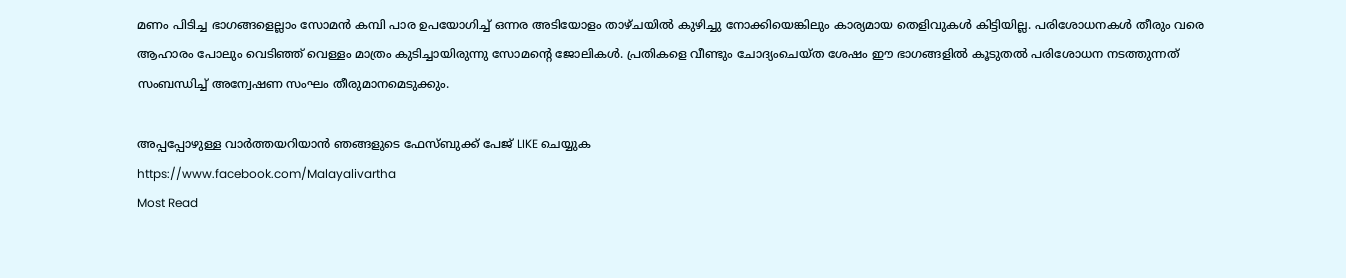മണം പിടിച്ച ഭാഗങ്ങളെല്ലാം സോമൻ കമ്പി പാര ഉപയോഗിച്ച് ഒന്നര അടിയോളം താഴ്ചയിൽ കുഴിച്ചു നോക്കിയെങ്കിലും കാര്യമായ തെളിവുകൾ കിട്ടിയില്ല. പരിശോധനകൾ തീരും വരെ ആഹാരം പോലും വെടിഞ്ഞ് വെള്ളം മാത്രം കുടിച്ചായിരുന്നു സോമന്റെ ജോലികൾ. പ്രതികളെ വീണ്ടും ചോദ്യംചെയ്ത ശേഷം ഈ ഭാഗങ്ങളിൽ കൂടുതൽ പരിശോധന നടത്തുന്നത് സംബന്ധിച്ച് അന്വേഷണ സംഘം തീരുമാനമെടുക്കും.

അപ്പപ്പോഴുള്ള വാര്‍ത്തയറിയാന്‍ ഞങ്ങളുടെ ഫേസ്‌ബുക്ക്‌ പേജ് LIKE ചെയ്യുക
https://www.facebook.com/Malayalivartha
Most Read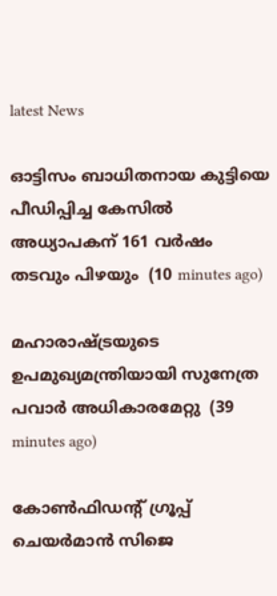latest News

ഓട്ടിസം ബാധിതനായ കുട്ടിയെ പീഡിപ്പിച്ച കേസില്‍ അധ്യാപകന് 161 വര്‍ഷം തടവും പിഴയും  (10 minutes ago)

മഹാരാഷ്ട്രയുടെ ഉപമുഖ്യമന്ത്രിയായി സുനേത്ര പവാര്‍ അധികാരമേറ്റു  (39 minutes ago)

കോണ്‍ഫിഡന്റ് ഗ്രൂപ്പ് ചെയര്‍മാന്‍ സിജെ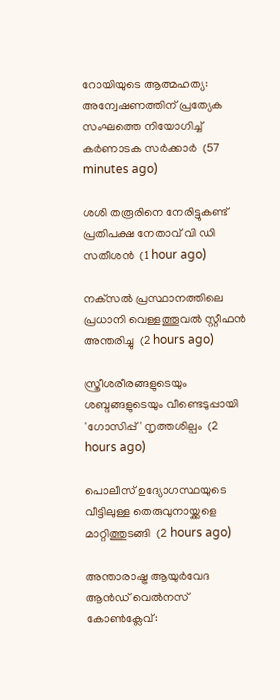റോയിയുടെ ആത്മഹത്യ: അന്വേഷണത്തിന് പ്രത്യേക സംഘത്തെ നിയോഗിച്ച് കര്‍ണാടക സര്‍ക്കാര്‍  (57 minutes ago)

ശശി തരൂരിനെ നേരിട്ടുകണ്ട് പ്രതിപക്ഷ നേതാവ് വി ഡി സതീശന്‍  (1 hour ago)

നക്‌സല്‍ പ്രസ്ഥാനത്തിലെ പ്രധാനി വെള്ളത്തൂവല്‍ സ്റ്റീഫന്‍ അന്തരിച്ചു  (2 hours ago)

സ്ത്രീശരീരങ്ങളുടെയും ശബ്ദങ്ങളുടെയും വീണ്ടെടുപ്പായി 'ഗോസിപ്പ്' നൃത്തശില്പം  (2 hours ago)

പൊലീസ് ഉദ്യോഗസ്ഥയുടെ വീട്ടിലുള്ള തെരുവുനായ്ക്കളെ മാറ്റിത്തുടങ്ങി  (2 hours ago)

അന്താരാഷ്ട്ര ആയുര്‍വേദ ആന്‍ഡ് വെല്‍നസ് കോണ്‍ക്ലേവ്: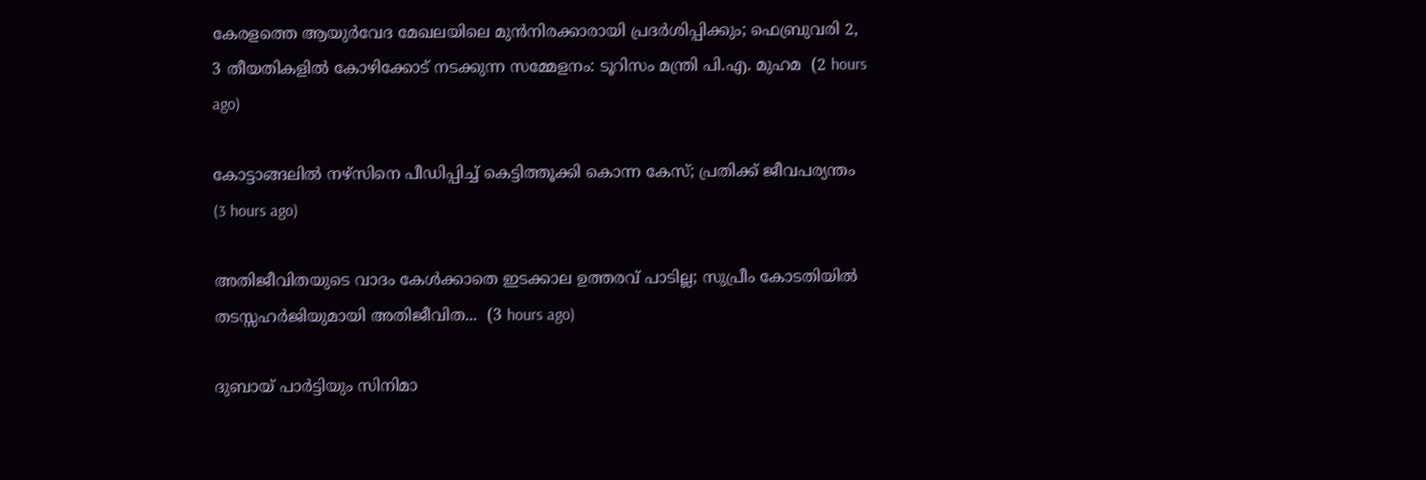കേരളത്തെ ആയുര്‍വേദ മേഖലയിലെ മുന്‍നിരക്കാരായി പ്രദര്‍ശിപ്പിക്കും; ഫെബ്രുവരി 2, 3 തീയതികളില്‍ കോഴിക്കോട് നടക്കുന്ന സമ്മേളനം: ടൂറിസം മന്ത്രി പി.എ. മുഹമ  (2 hours ago)

കോട്ടാങ്ങലിൽ നഴ്സിനെ പീഡിപ്പിച്ച് കെട്ടിത്തൂക്കി കൊന്ന കേസ്; പ്രതിക്ക് ജീവപര്യന്തം  (3 hours ago)

അതിജീവിതയുടെ വാദം കേൾക്കാതെ ഇടക്കാല ഉത്തരവ് പാടില്ല; സുപ്രീം കോടതിയിൽ തടസ്സഹർജിയുമായി അതിജീവിത...  (3 hours ago)

ദുബായ് പാർട്ടിയും സിനിമാ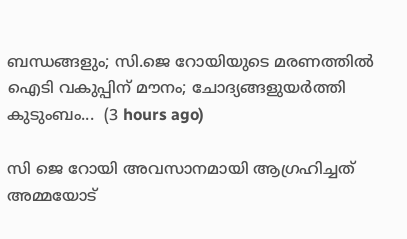ബന്ധങ്ങളും; സി.ജെ റോയിയുടെ മരണത്തിൽ ഐടി വകുപ്പിന് മൗനം; ചോദ്യങ്ങളുയർത്തി കുടുംബം...  (3 hours ago)

സി ജെ റോയി അവസാനമായി ആഗ്രഹിച്ചത് അമ്മയോട്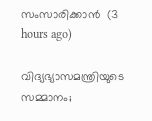സംസാരിക്കാന്‍  (3 hours ago)

വിദ്യഭ്യാസമന്ത്രിയുടെ സമ്മാനം;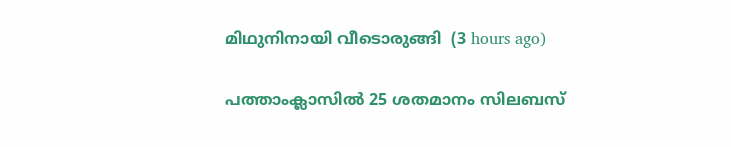മിഥുനിനായി വീടൊരുങ്ങി  (3 hours ago)

പത്താംക്ലാസില്‍ 25 ശതമാനം സിലബസ്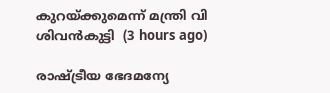കുറയ്ക്കുമെന്ന് മന്ത്രി വി ശിവന്‍കുട്ടി  (3 hours ago)

രാഷ്ട്രീയ ഭേദമന്യേ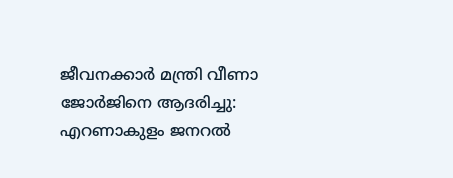ജീവനക്കാര്‍ മന്ത്രി വീണാ ജോര്‍ജിനെ ആദരിച്ചു: എറണാകുളം ജനറല്‍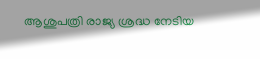ആശുപത്രി രാജ്യ ശ്രദ്ധ നേടിയ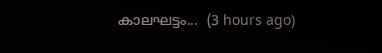കാലഘട്ടം...  (3 hours ago)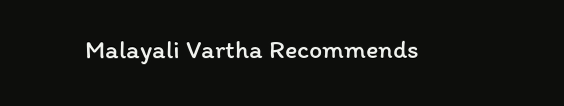Malayali Vartha Recommends